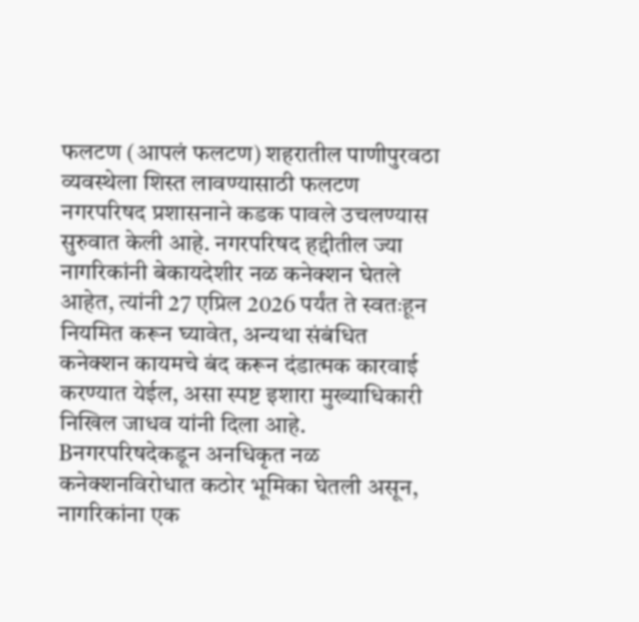फलटण (आपलं फलटण) शहरातील पाणीपुरवठा व्यवस्थेला शिस्त लावण्यासाठी फलटण नगरपरिषद प्रशासनाने कडक पावले उचलण्यास सुरुवात केली आहे. नगरपरिषद हद्दीतील ज्या नागरिकांनी बेकायदेशीर नळ कनेक्शन घेतले आहेत, त्यांनी 27 एप्रिल 2026 पर्यंत ते स्वतःहून नियमित करून घ्यावेत, अन्यथा संबंधित कनेक्शन कायमचे बंद करून दंडात्मक कारवाई करण्यात येईल, असा स्पष्ट इशारा मुख्याधिकारी निखिल जाधव यांनी दिला आहे.
Bनगरपरिषदेकडून अनधिकृत नळ कनेक्शनविरोधात कठोर भूमिका घेतली असून, नागरिकांना एक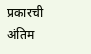प्रकारची अंतिम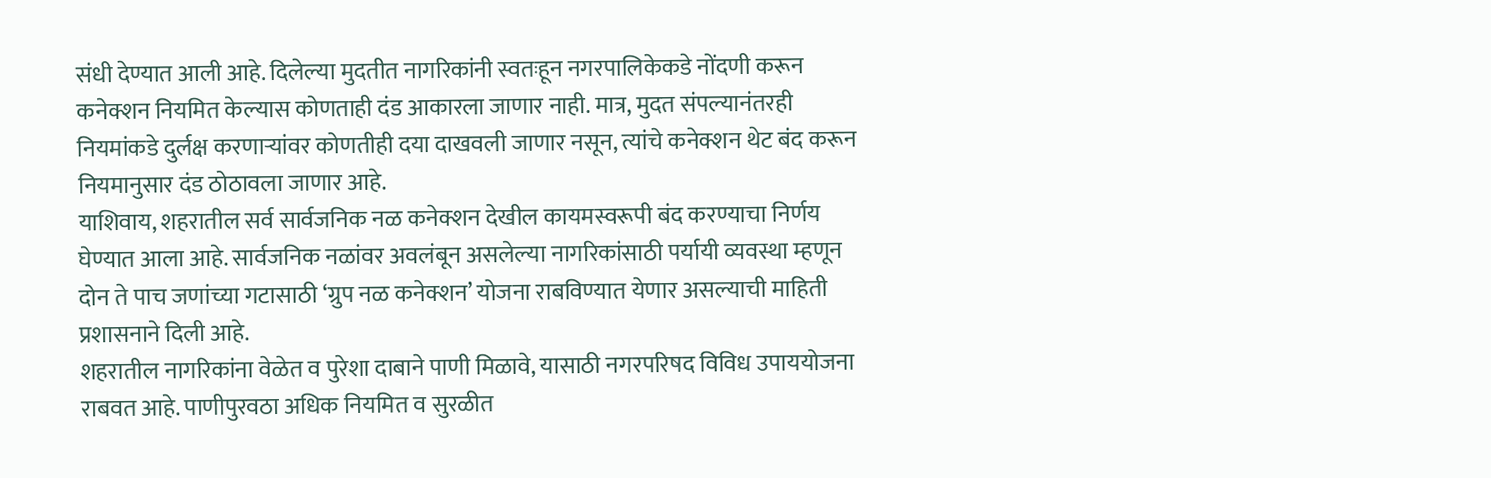संधी देण्यात आली आहे. दिलेल्या मुदतीत नागरिकांनी स्वतःहून नगरपालिकेकडे नोंदणी करून कनेक्शन नियमित केल्यास कोणताही दंड आकारला जाणार नाही. मात्र, मुदत संपल्यानंतरही नियमांकडे दुर्लक्ष करणाऱ्यांवर कोणतीही दया दाखवली जाणार नसून, त्यांचे कनेक्शन थेट बंद करून नियमानुसार दंड ठोठावला जाणार आहे.
याशिवाय, शहरातील सर्व सार्वजनिक नळ कनेक्शन देखील कायमस्वरूपी बंद करण्याचा निर्णय घेण्यात आला आहे. सार्वजनिक नळांवर अवलंबून असलेल्या नागरिकांसाठी पर्यायी व्यवस्था म्हणून दोन ते पाच जणांच्या गटासाठी ‘ग्रुप नळ कनेक्शन’ योजना राबविण्यात येणार असल्याची माहिती प्रशासनाने दिली आहे.
शहरातील नागरिकांना वेळेत व पुरेशा दाबाने पाणी मिळावे, यासाठी नगरपरिषद विविध उपाययोजना राबवत आहे. पाणीपुरवठा अधिक नियमित व सुरळीत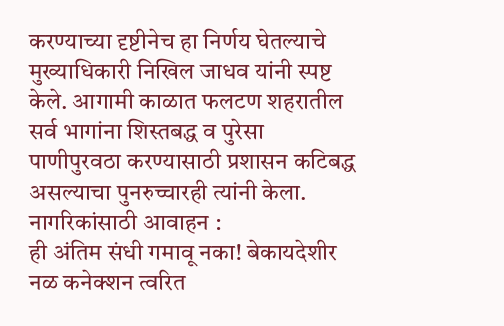करण्याच्या दृष्टीनेच हा निर्णय घेतल्याचे मुख्याधिकारी निखिल जाधव यांनी स्पष्ट केले. आगामी काळात फलटण शहरातील सर्व भागांना शिस्तबद्ध व पुरेसा पाणीपुरवठा करण्यासाठी प्रशासन कटिबद्ध असल्याचा पुनरुच्चारही त्यांनी केला.
नागरिकांसाठी आवाहन :
ही अंतिम संधी गमावू नका! बेकायदेशीर नळ कनेक्शन त्वरित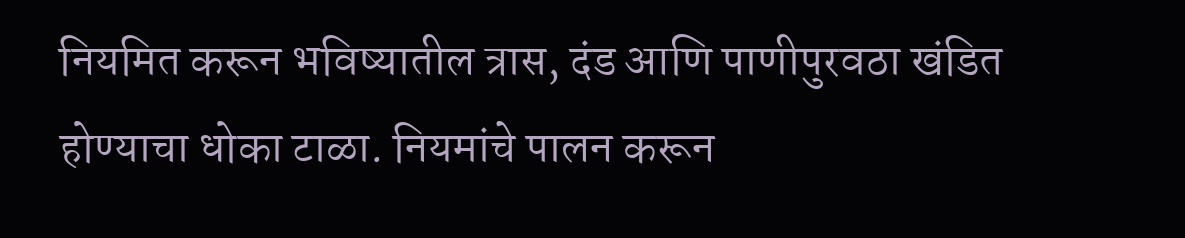नियमित करून भविष्यातील त्रास, दंड आणि पाणीपुरवठा खंडित होण्याचा धोका टाळा. नियमांचे पालन करून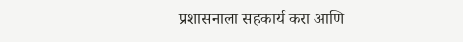प्रशासनाला सहकार्य करा आणि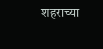शहराच्या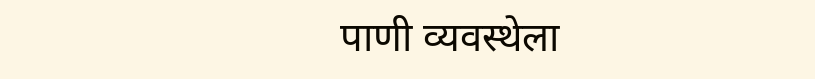पाणी व्यवस्थेला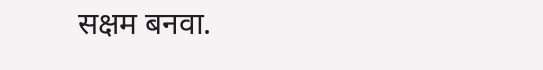सक्षम बनवा.